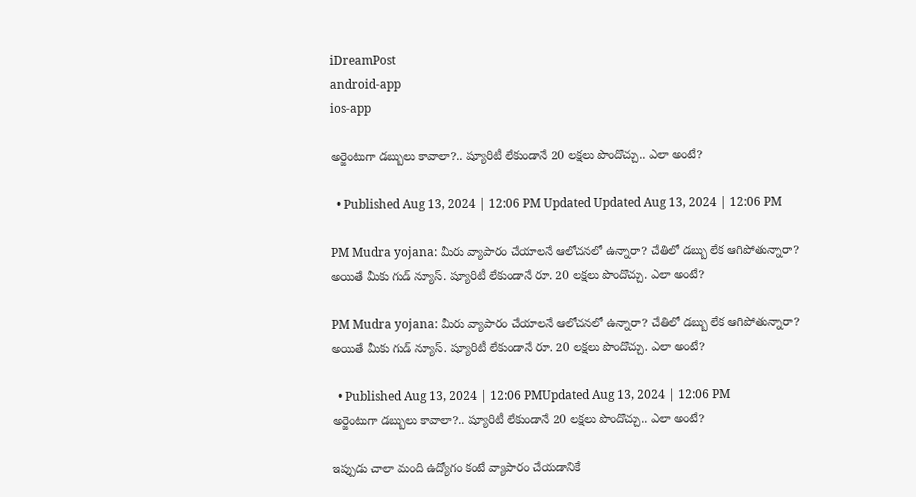iDreamPost
android-app
ios-app

అర్జెంటుగా డబ్బులు కావాలా?.. ష్యూరిటీ లేకుండానే 20 లక్షలు పొందొచ్చు.. ఎలా అంటే?

  • Published Aug 13, 2024 | 12:06 PM Updated Updated Aug 13, 2024 | 12:06 PM

PM Mudra yojana: మీరు వ్యాపారం చేయాలనే ఆలోచనలో ఉన్నారా? చేతిలో డబ్బు లేక ఆగిపోతున్నారా? అయితే మీకు గుడ్ న్యూస్. ష్యూరిటీ లేకుండానే రూ. 20 లక్షలు పొందొచ్చు. ఎలా అంటే?

PM Mudra yojana: మీరు వ్యాపారం చేయాలనే ఆలోచనలో ఉన్నారా? చేతిలో డబ్బు లేక ఆగిపోతున్నారా? అయితే మీకు గుడ్ న్యూస్. ష్యూరిటీ లేకుండానే రూ. 20 లక్షలు పొందొచ్చు. ఎలా అంటే?

  • Published Aug 13, 2024 | 12:06 PMUpdated Aug 13, 2024 | 12:06 PM
అర్జెంటుగా డబ్బులు కావాలా?.. ష్యూరిటీ లేకుండానే 20 లక్షలు పొందొచ్చు.. ఎలా అంటే?

ఇప్పుడు చాలా మంది ఉద్యోగం కంటే వ్యాపారం చేయడానికే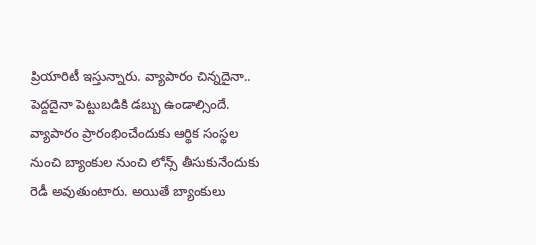ప్రియారిటీ ఇస్తున్నారు. వ్యాపారం చిన్నదైనా.. పెద్దదైనా పెట్టుబడికి డబ్బు ఉండాల్సిందే. వ్యాపారం ప్రారంభించేందుకు ఆర్థిక సంస్థల నుంచి బ్యాంకుల నుంచి లోన్స్ తీసుకునేందుకు రెడీ అవుతుంటారు. అయితే బ్యాంకులు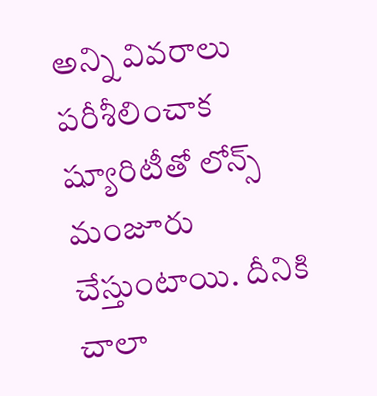అన్ని వివరాలు పరీశీలించాక ష్యూరిటీతో లోన్స్ మంజూరు చేస్తుంటాయి. దీనికి చాలా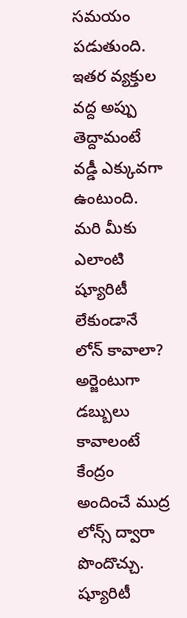సమయం పడుతుంది. ఇతర వ్యక్తుల వద్ద అప్పు తెద్దామంటే వడ్డీ ఎక్కువగా ఉంటుంది. మరి మీకు ఎలాంటి ష్యూరిటీ లేకుండానే లోన్ కావాలా? అర్జెంటుగా డబ్బులు కావాలంటే కేంద్రం అందించే ముద్ర లోన్స్ ద్వారా పొందొచ్చు. ష్యూరిటీ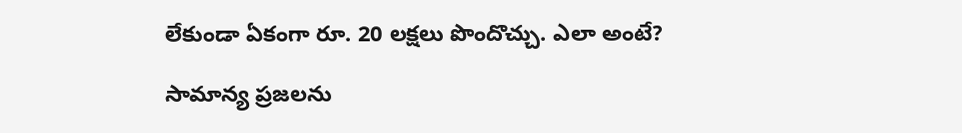లేకుండా ఏకంగా రూ. 20 లక్షలు పొందొచ్చు. ఎలా అంటే?

సామాన్య ప్రజలను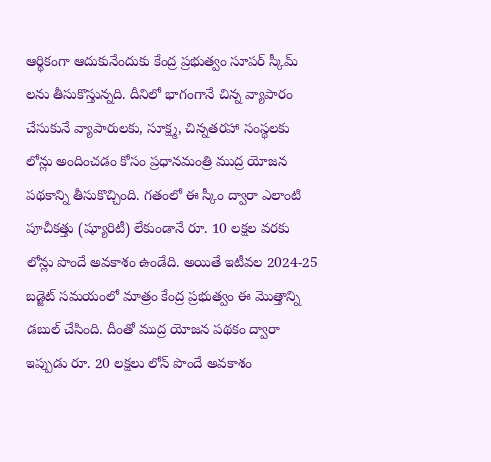ఆర్థికంగా ఆదుకునేందుకు కేంద్ర ప్రభుత్వం సూపర్ స్కీమ్ లను తీసుకొస్తున్నది. దీనిలో భాగంగానే చిన్న వ్యాపారం చేసుకునే వ్యాపారులకు, సూక్ష్మ, చిన్నతరహా సంస్థలకు లోన్లు అందించడం కోసం ప్రధానమంత్రి ముద్ర యోజన పథకాన్ని తీసుకొచ్చింది. గతంలో ఈ స్కీం ద్వారా ఎలాంటి పూచీకత్తు (ష్యూరిటీ) లేకుండానే రూ. 10 లక్షల వరకు లోన్లు పొందే అవకాశం ఉండేది. అయితే ఇటీవల 2024-25 బడ్జెట్ సమయంలో మాత్రం కేంద్ర ప్రభుత్వం ఈ మొత్తాన్ని డబుల్ చేసింది. దీంతో ముద్ర యోజన పథకం ద్వారా ఇప్పుడు రూ. 20 లక్షలు లోన్ పొందే అవకాశం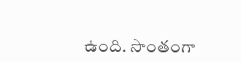ఉంది. సొంతంగా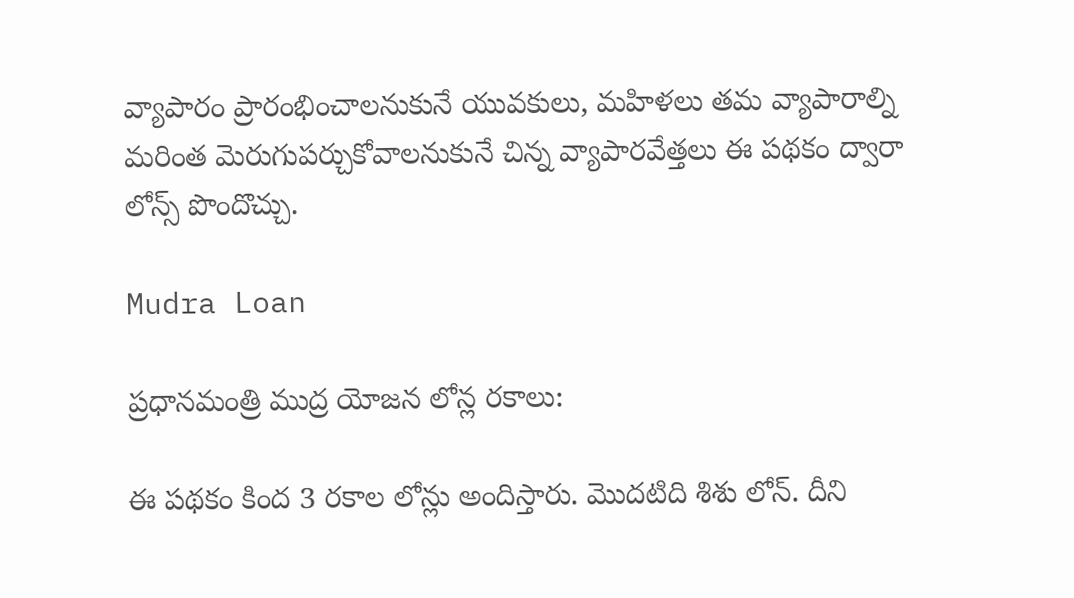వ్యాపారం ప్రారంభించాలనుకునే యువకులు, మహిళలు తమ వ్యాపారాల్ని మరింత మెరుగుపర్చుకోవాలనుకునే చిన్న వ్యాపారవేత్తలు ఈ పథకం ద్వారా లోన్స్ పొందొచ్చు.

Mudra Loan

ప్రధానమంత్రి ముద్ర యోజన లోన్ల రకాలు:

ఈ పథకం కింద 3 రకాల లోన్లు అందిస్తారు. మొదటిది శిశు లోన్. దీని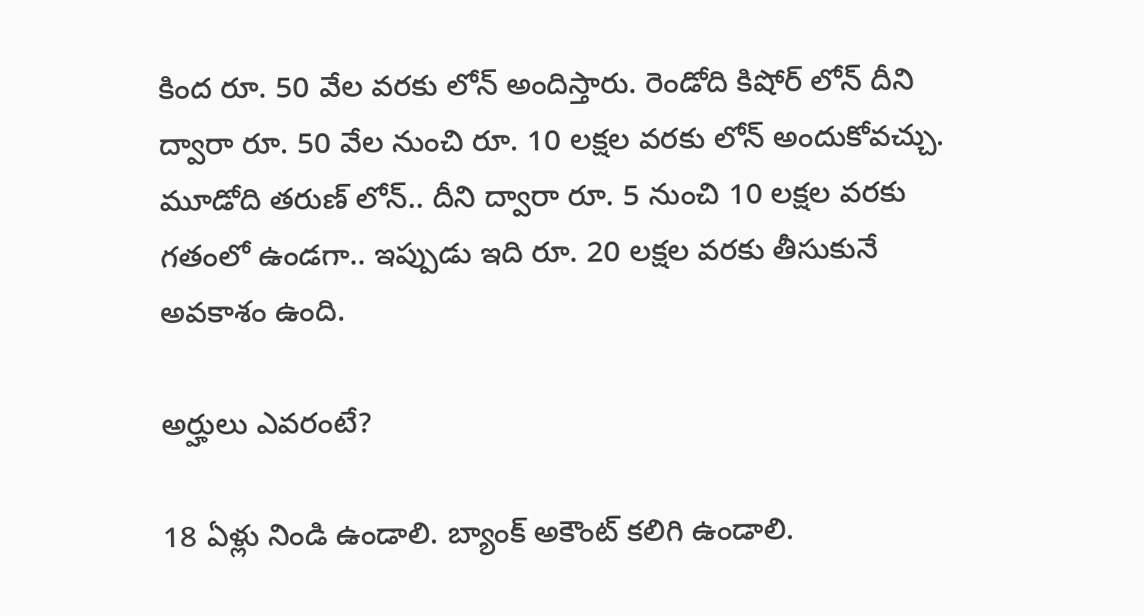కింద రూ. 50 వేల వరకు లోన్ అందిస్తారు. రెండోది కిషోర్ లోన్ దీని ద్వారా రూ. 50 వేల నుంచి రూ. 10 లక్షల వరకు లోన్ అందుకోవచ్చు. మూడోది తరుణ్ లోన్.. దీని ద్వారా రూ. 5 నుంచి 10 లక్షల వరకు గతంలో ఉండగా.. ఇప్పుడు ఇది రూ. 20 లక్షల వరకు తీసుకునే అవకాశం ఉంది.

అర్హులు ఎవరంటే?

18 ఏళ్లు నిండి ఉండాలి. బ్యాంక్ అకౌంట్ కలిగి ఉండాలి.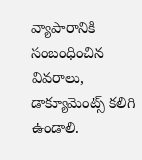వ్యాపారానికి సంబంధించిన వివరాలు, డాక్యూమెంట్స్ కలిగి ఉండాలి.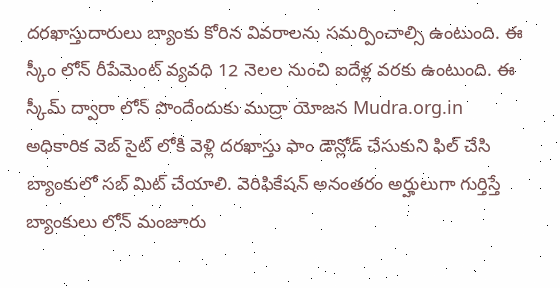దరఖాస్తుదారులు బ్యాంకు కోరిన వివరాలను సమర్పించాల్సి ఉంటుంది. ఈ స్కీం లోన్ రీపేమెంట్ వ్యవధి 12 నెలల నుంచి ఐదేళ్ల వరకు ఉంటుంది. ఈ స్కీమ్ ద్వారా లోన్ పొందేందుకు ముద్రా యోజన Mudra.org.in అధికారిక వెబ్ సైట్ లోకి వెళ్లి దరఖాస్తు ఫాం డౌన్లోడ్ చేసుకుని ఫిల్ చేసి బ్యాంకులో సబ్ మిట్ చేయాలి. వెరిఫికేషన్ అనంతరం అర్హులుగా గుర్తిస్తే బ్యాంకులు లోన్ మంజూరు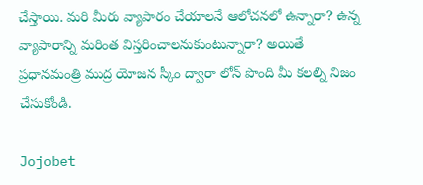చేస్తాయి. మరి మీరు వ్యాపారం చేయాలనే ఆలోచనలో ఉన్నారా? ఉన్న వ్యాపారాన్ని మరింత విస్తరించాలనుకుంటున్నారా? అయితే ప్రధానమంత్రి ముద్ర యోజన స్కీం ద్వారా లోన్ పొంది మీ కలల్ని నిజం చేసుకోండి.

Jojobet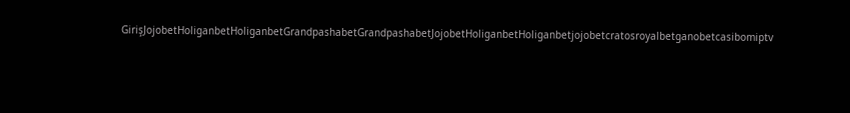GirişJojobetHoliganbetHoliganbetGrandpashabetGrandpashabetJojobetHoliganbetHoliganbetjojobetcratosroyalbetganobetcasibomiptv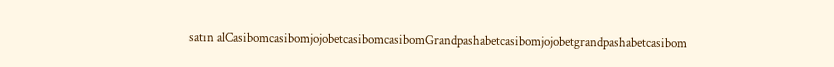satın alCasibomcasibomjojobetcasibomcasibomGrandpashabetcasibomjojobetgrandpashabetcasibom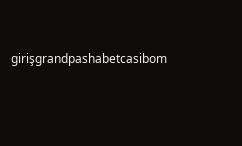girişgrandpashabetcasibom